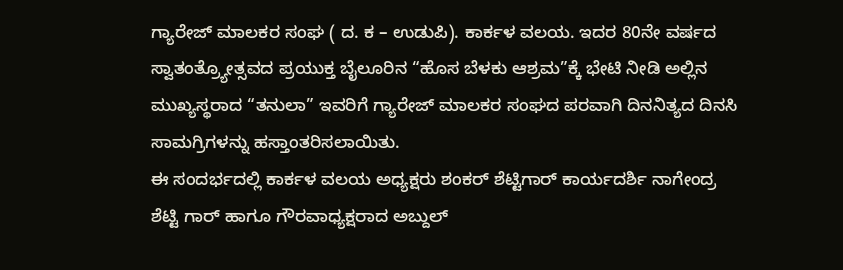ಗ್ಯಾರೇಜ್ ಮಾಲಕರ ಸಂಘ ( ದ. ಕ – ಉಡುಪಿ). ಕಾರ್ಕಳ ವಲಯ. ಇದರ 80ನೇ ವರ್ಷದ ಸ್ವಾತಂತ್ರ್ಯೋತ್ಸವದ ಪ್ರಯುಕ್ತ ಬೈಲೂರಿನ “ಹೊಸ ಬೆಳಕು ಆಶ್ರಮ”ಕ್ಕೆ ಭೇಟಿ ನೀಡಿ ಅಲ್ಲಿನ ಮುಖ್ಯಸ್ಥರಾದ “ತನುಲಾ” ಇವರಿಗೆ ಗ್ಯಾರೇಜ್ ಮಾಲಕರ ಸಂಘದ ಪರವಾಗಿ ದಿನನಿತ್ಯದ ದಿನಸಿ ಸಾಮಗ್ರಿಗಳನ್ನು ಹಸ್ತಾಂತರಿಸಲಾಯಿತು.
ಈ ಸಂದರ್ಭದಲ್ಲಿ ಕಾರ್ಕಳ ವಲಯ ಅಧ್ಯಕ್ಷರು ಶಂಕರ್ ಶೆಟ್ಟಿಗಾರ್ ಕಾರ್ಯದರ್ಶಿ ನಾಗೇಂದ್ರ ಶೆಟ್ಟಿ ಗಾರ್ ಹಾಗೂ ಗೌರವಾಧ್ಯಕ್ಷರಾದ ಅಬ್ದುಲ್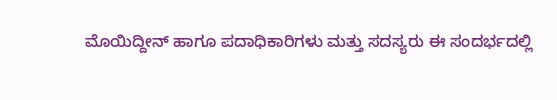ಮೊಯಿದ್ದೀನ್ ಹಾಗೂ ಪದಾಧಿಕಾರಿಗಳು ಮತ್ತು ಸದಸ್ಯರು ಈ ಸಂದರ್ಭದಲ್ಲಿ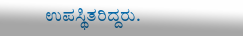ಉಪಸ್ಥಿತರಿದ್ದರು.